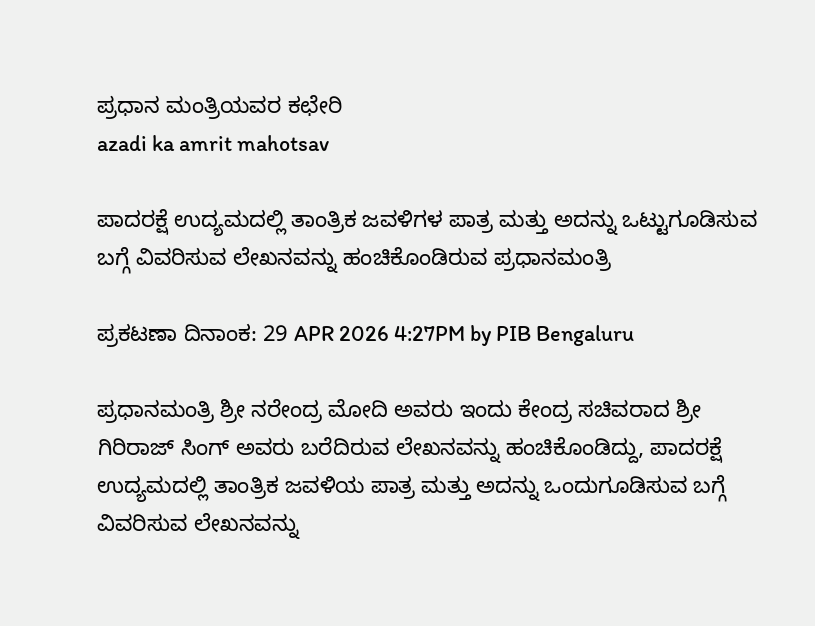ಪ್ರಧಾನ ಮಂತ್ರಿಯವರ ಕಛೇರಿ
azadi ka amrit mahotsav

ಪಾದರಕ್ಷೆ ಉದ್ಯಮದಲ್ಲಿ ತಾಂತ್ರಿಕ ಜವಳಿಗಳ ಪಾತ್ರ ಮತ್ತು ಅದನ್ನು ಒಟ್ಟುಗೂಡಿಸುವ ಬಗ್ಗೆ ವಿವರಿಸುವ ಲೇಖನವನ್ನು ಹಂಚಿಕೊಂಡಿರುವ ಪ್ರಧಾನಮಂತ್ರಿ

ಪ್ರಕಟಣಾ ದಿನಾಂಕ: 29 APR 2026 4:27PM by PIB Bengaluru

ಪ್ರಧಾನಮಂತ್ರಿ ಶ್ರೀ ನರೇಂದ್ರ ಮೋದಿ ಅವರು ಇಂದು ಕೇಂದ್ರ ಸಚಿವರಾದ ಶ್ರೀ ಗಿರಿರಾಜ್ ಸಿಂಗ್ ಅವರು ಬರೆದಿರುವ ಲೇಖನವನ್ನು ಹಂಚಿಕೊಂಡಿದ್ದು, ಪಾದರಕ್ಷೆ ಉದ್ಯಮದಲ್ಲಿ ತಾಂತ್ರಿಕ ಜವಳಿಯ ಪಾತ್ರ ಮತ್ತು ಅದನ್ನು ಒಂದುಗೂಡಿಸುವ ಬಗ್ಗೆ ವಿವರಿಸುವ ಲೇಖನವನ್ನು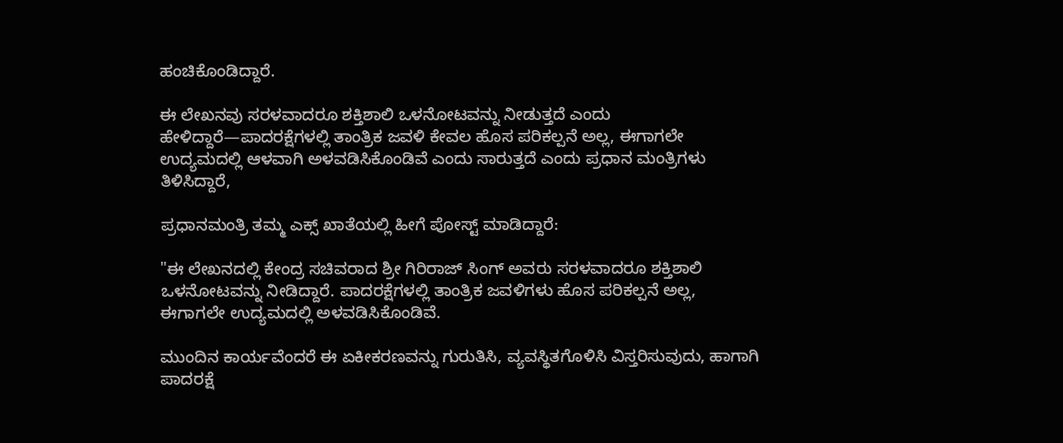ಹಂಚಿಕೊಂಡಿದ್ದಾರೆ.

ಈ ಲೇಖನವು ಸರಳವಾದರೂ ಶಕ್ತಿಶಾಲಿ ಒಳನೋಟವನ್ನು ನೀಡುತ್ತದೆ ಎಂದು ಹೇಳಿದ್ದಾರೆ—ಪಾದರಕ್ಷೆಗಳಲ್ಲಿ ತಾಂತ್ರಿಕ ಜವಳಿ ಕೇವಲ ಹೊಸ ಪರಿಕಲ್ಪನೆ ಅಲ್ಲ, ಈಗಾಗಲೇ ಉದ್ಯಮದಲ್ಲಿ ಆಳವಾಗಿ ಅಳವಡಿಸಿಕೊಂಡಿವೆ ಎಂದು ಸಾರುತ್ತದೆ ಎಂದು ಪ್ರಧಾನ ಮಂತ್ರಿಗಳು ತಿಳಿಸಿದ್ದಾರೆ,

ಪ್ರಧಾನಮಂತ್ರಿ ತಮ್ಮ ಎಕ್ಸ್ ಖಾತೆಯಲ್ಲಿ ಹೀಗೆ ಪೋಸ್ಟ್ ಮಾಡಿದ್ದಾರೆ:

"ಈ ಲೇಖನದಲ್ಲಿ ಕೇಂದ್ರ ಸಚಿವರಾದ ಶ್ರೀ ಗಿರಿರಾಜ್ ಸಿಂಗ್ ಅವರು ಸರಳವಾದರೂ ಶಕ್ತಿಶಾಲಿ ಒಳನೋಟವನ್ನು ನೀಡಿದ್ದಾರೆ. ಪಾದರಕ್ಷೆಗಳಲ್ಲಿ ತಾಂತ್ರಿಕ ಜವಳಿಗಳು ಹೊಸ ಪರಿಕಲ್ಪನೆ ಅಲ್ಲ, ಈಗಾಗಲೇ ಉದ್ಯಮದಲ್ಲಿ ಅಳವಡಿಸಿಕೊಂಡಿವೆ.

ಮುಂದಿನ ಕಾರ್ಯವೆಂದರೆ ಈ ಏಕೀಕರಣವನ್ನು ಗುರುತಿಸಿ, ವ್ಯವಸ್ಥಿತಗೊಳಿಸಿ ವಿಸ್ತರಿಸುವುದು, ಹಾಗಾಗಿ ಪಾದರಕ್ಷೆ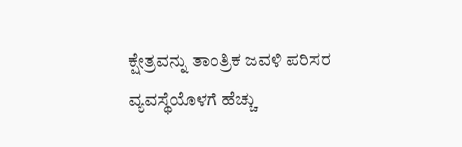ಕ್ಷೇತ್ರವನ್ನು ತಾಂತ್ರಿಕ ಜವಳಿ ಪರಿಸರ ವ್ಯವಸ್ಥೆಯೊಳಗೆ ಹೆಚ್ಚು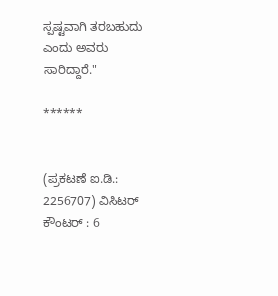ಸ್ಪಷ್ಟವಾಗಿ ತರಬಹುದು ಎಂದು ಅವರು ಸಾರಿದ್ದಾರೆ."

******


(ಪ್ರಕಟಣೆ ಐ.ಡಿ.: 2256707) ವಿಸಿಟರ್ ಕೌಂಟರ್ : 6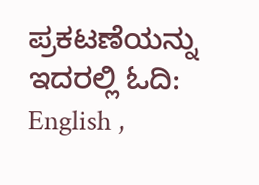ಪ್ರಕಟಣೆಯನ್ನು ಇದರಲ್ಲಿ ಓದಿ: English ,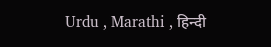Urdu , Marathi , हिन्दी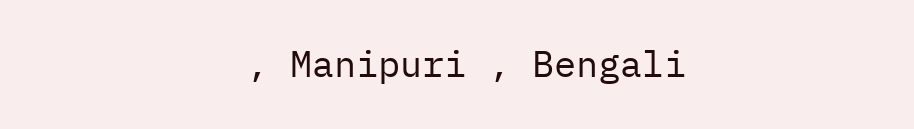, Manipuri , Bengali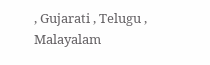, Gujarati , Telugu , Malayalam